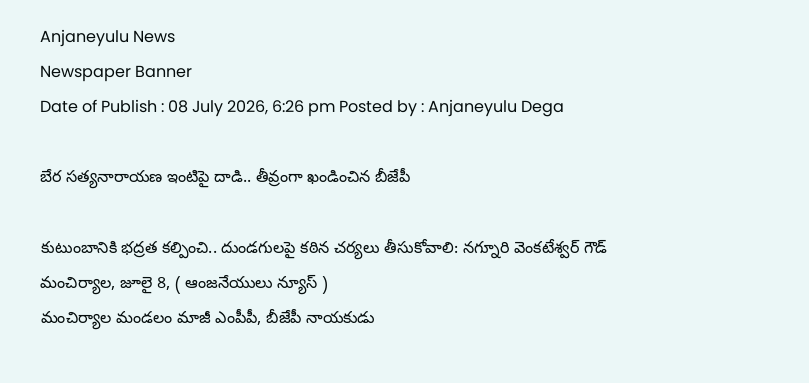Anjaneyulu News
Newspaper Banner
Date of Publish : 08 July 2026, 6:26 pm Posted by : Anjaneyulu Dega

బేర సత్యనారాయణ ఇంటిపై దాడి.. తీవ్రంగా ఖండించిన బీజేపీ

కుటుంబానికి భద్రత కల్పించి.. దుండగులపై కఠిన చర్యలు తీసుకోవాలి: నగ్నూరి వెంకటేశ్వర్ గౌడ్
మంచిర్యాల, జూలై 8, ( ఆంజనేయులు న్యూస్ )
మంచిర్యాల మండలం మాజీ ఎంపీపీ, బీజేపీ నాయకుడు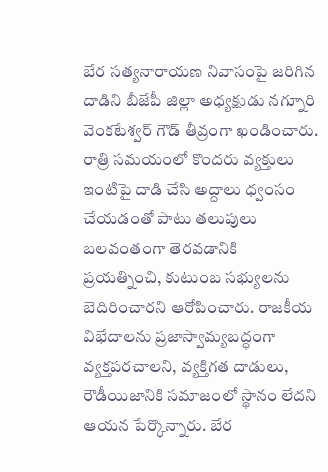బేర సత్యనారాయణ నివాసంపై జరిగిన దాడిని బీజేపీ జిల్లా అధ్యక్షుడు నగ్నూరి వెంకటేశ్వర్ గౌడ్ తీవ్రంగా ఖండించారు. రాత్రి సమయంలో కొందరు వ్యక్తులు ఇంటిపై దాడి చేసి అద్దాలు ధ్వంసం చేయడంతో పాటు తలుపులు బలవంతంగా తెరవడానికి ప్రయత్నించి, కుటుంబ సభ్యులను బెదిరించారని ఆరోపించారు. రాజకీయ విభేదాలను ప్రజాస్వామ్యబద్ధంగా వ్యక్తపరచాలని, వ్యక్తిగత దాడులు, రౌడీయిజానికి సమాజంలో స్థానం లేదని ఆయన పేర్కొన్నారు. బేర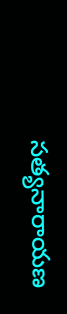సత్యనారాయణ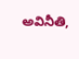అవినీతి,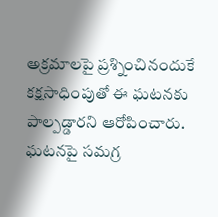అక్రమాలపై ప్రశ్నించినందుకే కక్షసాధింపుతో ఈ ఘటనకు పాల్పడ్డారని ఆరోపించారు. ఘటనపై సమగ్ర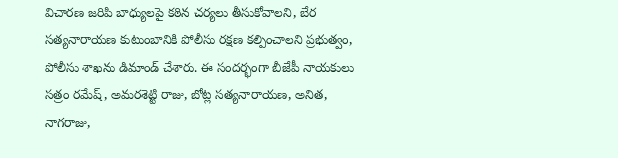విచారణ జరిపి బాధ్యులపై కఠిన చర్యలు తీసుకోవాలని, బేర సత్యనారాయణ కుటుంబానికి పోలీసు రక్షణ కల్పించాలని ప్రభుత్వం, పోలీసు శాఖను డిమాండ్ చేశారు. ఈ సందర్భంగా బీజేపీ నాయకులు సత్రం రమేష్, అమరశెట్టి రాజు, బోట్ల సత్యనారాయణ, అనిత, నాగరాజు,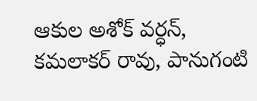ఆకుల అశోక్ వర్ధన్, కమలాకర్ రావు, పానుగంటి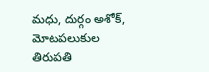మధు, దుర్గం అశోక్, మోటపలుకుల తిరుపతి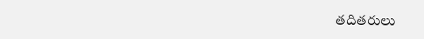తదితరులు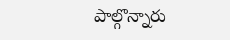పాల్గొన్నారు